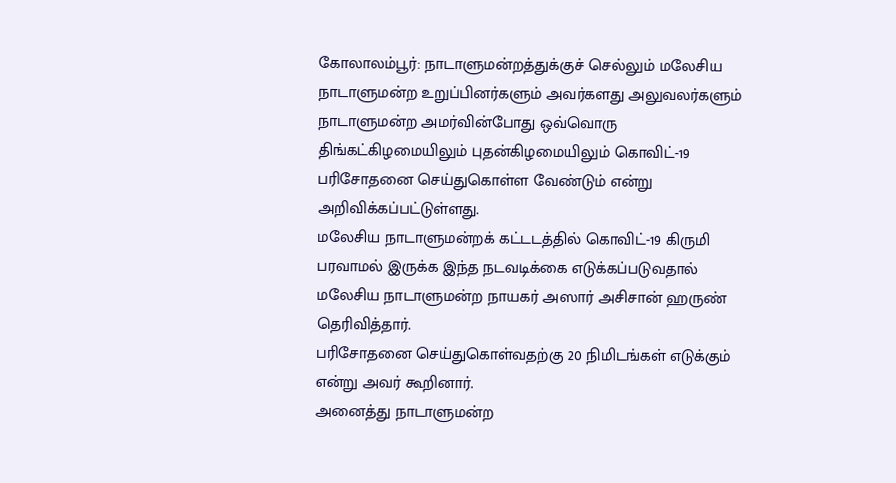கோலாலம்பூர்: நாடாளுமன்றத்துக்குச் செல்லும் மலேசிய நாடாளுமன்ற உறுப்பினர்களும் அவர்களது அலுவலர்களும் நாடாளுமன்ற அமர்வின்போது ஒவ்வொரு திங்கட்கிழமையிலும் புதன்கிழமையிலும் கொவிட்-19 பரிசோதனை செய்துகொள்ள வேண்டும் என்று அறிவிக்கப்பட்டுள்ளது.
மலேசிய நாடாளுமன்றக் கட்டடத்தில் கொவிட்-19 கிருமி பரவாமல் இருக்க இந்த நடவடிக்கை எடுக்கப்படுவதால் மலேசிய நாடாளுமன்ற நாயகர் அஸார் அசிசான் ஹருண் தெரிவித்தார்.
பரிசோதனை செய்துகொள்வதற்கு 20 நிமிடங்கள் எடுக்கும் என்று அவர் கூறினார்.
அனைத்து நாடாளுமன்ற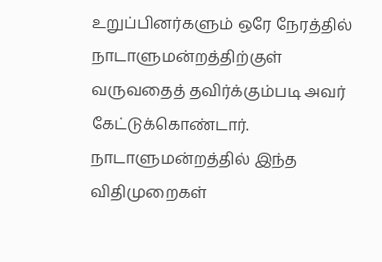உறுப்பினர்களும் ஒரே நேரத்தில் நாடாளுமன்றத்திற்குள் வருவதைத் தவிர்க்கும்படி அவர் கேட்டுக்கொண்டார்.
நாடாளுமன்றத்தில் இந்த விதிமுறைகள்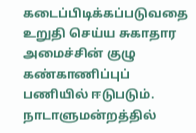கடைப்பிடிக்கப்படுவதை உறுதி செய்ய சுகாதார அமைச்சின் குழு கண்காணிப்புப் பணியில் ஈடுபடும். நாடாளுமன்றத்தில்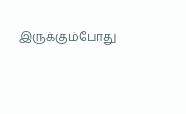இருக்கும்போது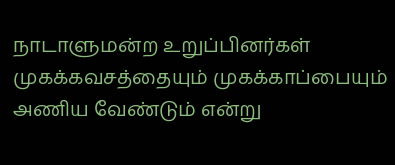நாடாளுமன்ற உறுப்பினர்கள் முகக்கவசத்தையும் முகக்காப்பையும் அணிய வேண்டும் என்று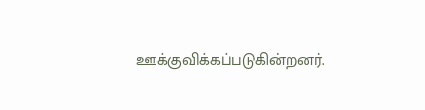ஊக்குவிக்கப்படுகின்றனர்.